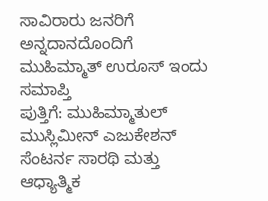ಸಾವಿರಾರು ಜನರಿಗೆ ಅನ್ನದಾನದೊಂದಿಗೆ ಮುಹಿಮ್ಮಾತ್ ಉರೂಸ್ ಇಂದು ಸಮಾಪ್ತಿ
ಪುತ್ತಿಗೆ: ಮುಹಿಮ್ಮಾತುಲ್ ಮುಸ್ಲಿಮೀನ್ ಎಜುಕೇಶನ್ ಸೆಂಟರ್ನ ಸಾರಥಿ ಮತ್ತು ಆಧ್ಯಾತ್ಮಿಕ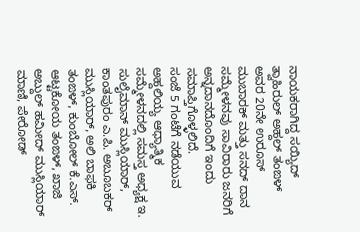ನಾಯಕರಾಗಿದ್ದ ಸಯ್ಯಿದ್ ತ್ವಾಹಿರುಲ್ ಅಹ್ದಲ್ ತಂಙಳ್ ಅವರ 20ನೇ ಉರೂಸ್ ಮುಬಾರಕ್ ಮತ್ತು ಸನದ್ ದಾನ ಸಮ್ಮೇಳನವು ಸಾವಿರಾರು ಜನರಿಗೆ ಅನ್ನದಾನದೊಂದಿಗೆ ಇಂದು ಸಮಾಪ್ತಿಗೊಳ್ಳಲಿದೆ.
ಸಂಜೆ 5 ಗಂಟೆಗೆ ನಡೆಯುವ ಅಹ್ದಲಿಯ್ಯ ಆಧ್ಯಾತ್ಮಿಕ ಸಮ್ಮೇಳನದಲ್ಲಿ ಸಮಸ್ತ ಅಧ್ಯಕ್ಷ ಇ. ಸುಲೈಮಾನ್ ಮುಸ್ಲಿಯಾರ್, ಕಾಂತಪುರಂ ಎ.ಪಿ. ಅಬೂಬಕರ್ ಮುಸ್ಲಿಯಾರ್, ಅಲಿ ಬಾಫಕಿ ತಂಙಳ್, ಕುಂಬೋಲ್ ಕೆ.ಎಸ್. ಆಟ್ಟಕೋಯ ತಂಙಳ್, ಖಾಜಿ ಅಬ್ದುಲ್ ಹಮೀದ್ ಮುಸ್ಲಿಯಾರ್ ಮಾಣಿ, ಪೇರೋಡ್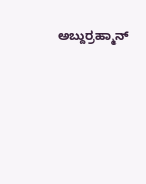ಅಬ್ದುರ್ರಹ್ಮಾನ್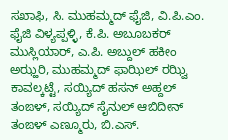ಸಖಾಫಿ, ಸಿ. ಮುಹಮ್ಮದ್ ಫೈಜಿ, ವಿ.ಪಿ.ಎಂ. ಫೈಜಿ ವಿಳ್ಯಪ್ಪಳ್ಳಿ, ಕೆ.ಪಿ. ಅಬೂಬಕರ್ ಮುಸ್ಲಿಯಾರ್, ಎ.ಪಿ. ಅಬ್ದುಲ್ ಹಕೀಂ ಅಝ್ಹರಿ, ಮುಹಮ್ಮದ್ ಫಾಝಿಲ್ ರಝ್ವಿ ಕಾವಲ್ಕಟ್ಟೆ, ಸಯ್ಯಿದ್ ಹಸನ್ ಅಹ್ದಲ್ ತಂಙಳ್, ಸಯ್ಯಿದ್ ಸೈನುಲ್ ಆಬಿದೀನ್ ತಂಙಳ್ ಎಣ್ಮೂರು, ಬಿ.ಎಸ್.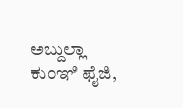ಅಬ್ದುಲ್ಲಾ ಕುಂಞಿ ಫೈಜಿ,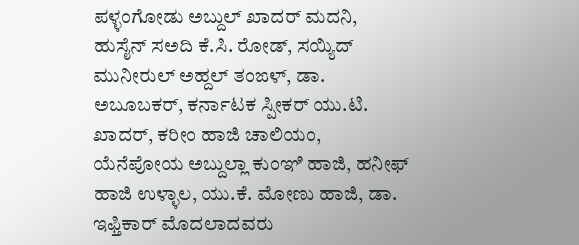ಪಳ್ಳಂಗೋಡು ಅಬ್ದುಲ್ ಖಾದರ್ ಮದನಿ, ಹುಸೈನ್ ಸಅದಿ ಕೆ.ಸಿ. ರೋಡ್, ಸಯ್ಯಿದ್ ಮುನೀರುಲ್ ಅಹ್ದಲ್ ತಂಙಳ್, ಡಾ. ಅಬೂಬಕರ್, ಕರ್ನಾಟಕ ಸ್ಪೀಕರ್ ಯು.ಟಿ. ಖಾದರ್, ಕರೀಂ ಹಾಜಿ ಚಾಲಿಯಂ, ಯೆನೆಪೋಯ ಅಬ್ದುಲ್ಲಾ ಕುಂಞಿ ಹಾಜಿ, ಹನೀಫ್ ಹಾಜಿ ಉಳ್ಳಾಲ, ಯು.ಕೆ. ಮೋಣು ಹಾಜಿ, ಡಾ. ಇಫ್ತಿಕಾರ್ ಮೊದಲಾದವರು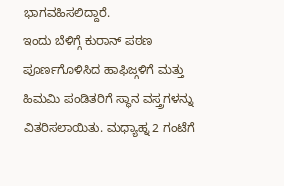ಭಾಗವಹಿಸಲಿದ್ದಾರೆ.
ಇಂದು ಬೆಳಿಗ್ಗೆ ಕುರಾನ್ ಪಠಣ ಪೂರ್ಣಗೊಳಿಸಿದ ಹಾಫಿಜ್ಗಳಿಗೆ ಮತ್ತು ಹಿಮಮಿ ಪಂಡಿತರಿಗೆ ಸ್ಥಾನ ವಸ್ತ್ರಗಳನ್ನು ವಿತರಿಸಲಾಯಿತು. ಮಧ್ಯಾಹ್ನ 2 ಗಂಟೆಗೆ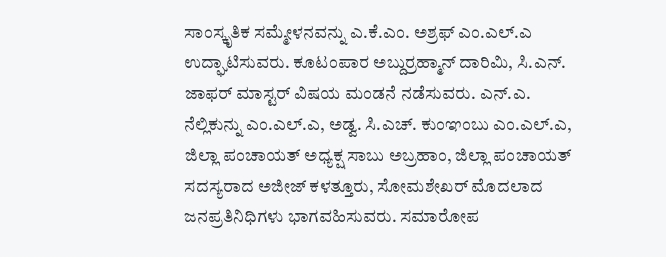ಸಾಂಸ್ಕೃತಿಕ ಸಮ್ಮೇಳನವನ್ನು ಎ.ಕೆ.ಎಂ. ಅಶ್ರಫ್ ಎಂ.ಎಲ್.ಎ ಉದ್ಘಾಟಿಸುವರು. ಕೂಟಂಪಾರ ಅಬ್ದುರ್ರಹ್ಮಾನ್ ದಾರಿಮಿ, ಸಿ.ಎನ್. ಜಾಫರ್ ಮಾಸ್ಟರ್ ವಿಷಯ ಮಂಡನೆ ನಡೆಸುವರು. ಎನ್.ಎ. ನೆಲ್ಲಿಕುನ್ನು ಎಂ.ಎಲ್.ಎ, ಅಡ್ವ. ಸಿ.ಎಚ್. ಕುಂಞಂಬು ಎಂ.ಎಲ್.ಎ, ಜಿಲ್ಲಾ ಪಂಚಾಯತ್ ಅಧ್ಯಕ್ಷ ಸಾಬು ಅಬ್ರಹಾಂ, ಜಿಲ್ಲಾ ಪಂಚಾಯತ್ ಸದಸ್ಯರಾದ ಅಜೀಜ್ ಕಳತ್ತೂರು, ಸೋಮಶೇಖರ್ ಮೊದಲಾದ ಜನಪ್ರತಿನಿಧಿಗಳು ಭಾಗವಹಿಸುವರು. ಸಮಾರೋಪ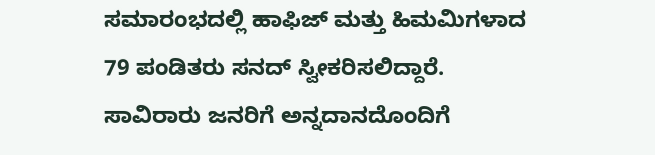ಸಮಾರಂಭದಲ್ಲಿ ಹಾಫಿಜ್ ಮತ್ತು ಹಿಮಮಿಗಳಾದ 79 ಪಂಡಿತರು ಸನದ್ ಸ್ವೀಕರಿಸಲಿದ್ದಾರೆ. ಸಾವಿರಾರು ಜನರಿಗೆ ಅನ್ನದಾನದೊಂದಿಗೆ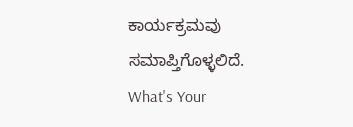ಕಾರ್ಯಕ್ರಮವು ಸಮಾಪ್ತಿಗೊಳ್ಳಲಿದೆ.
What's Your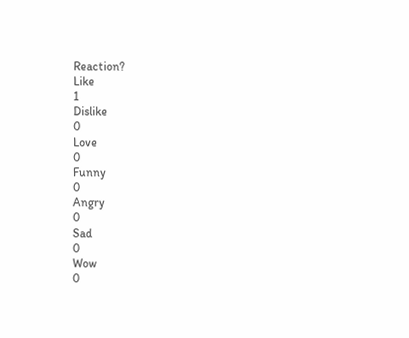Reaction?
Like
1
Dislike
0
Love
0
Funny
0
Angry
0
Sad
0
Wow
0